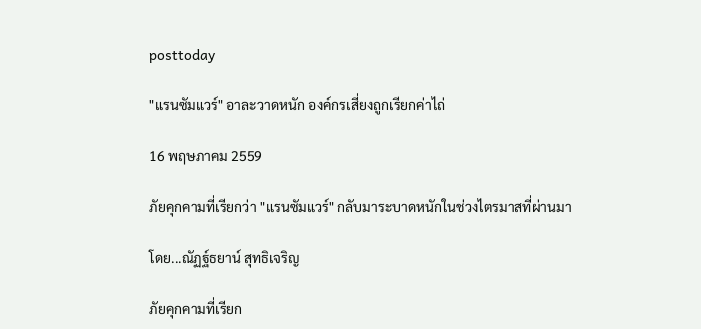posttoday

"แรนซัมแวร์" อาละวาดหนัก องค์กรเสี่ยงถูกเรียกค่าไถ่

16 พฤษภาคม 2559

ภัยคุกคามที่เรียกว่า "แรนซัมแวร์" กลับมาระบาดหนักในช่วงไตรมาสที่ผ่านมา

โดย...ณัฏฐ์ธยาน์ สุทธิเจริญ

ภัยคุกคามที่เรียก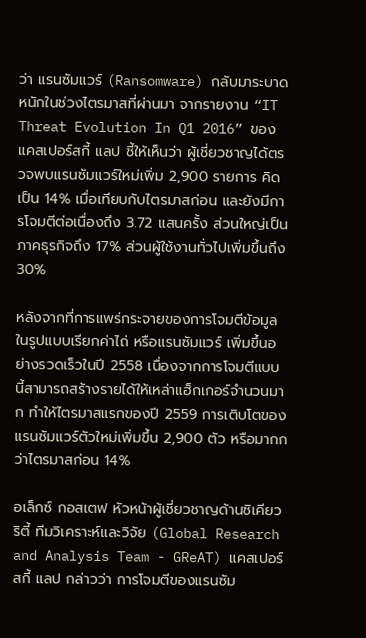ว่า แรนซัมแวร์ (Ransomware) กลับมาระบาดหนักในช่วงไตรมาสที่ผ่านมา จากรายงาน “IT Threat Evolution In Q1 2016” ของแคสเปอร์สกี้ แลป ชี้ให้เห็นว่า ผู้เชี่ยวชาญได้ตรวจพบแรนซัมแวร์ใหม่เพิ่ม 2,900 รายการ คิดเป็น 14% เมื่อเทียบกับไตรมาสก่อน และยังมีการโจมตีต่อเนื่องถึง 3.72 แสนครั้ง ส่วนใหญ่เป็นภาคธุรกิจถึง 17% ส่วนผู้ใช้งานทั่วไปเพิ่มขึ้นถึง 30%

หลังจากที่การแพร่กระจายของการโจมตีข้อมูลในรูปแบบเรียกค่าไถ่ หรือแรนซัมแวร์ เพิ่มขึ้นอย่างรวดเร็วในปี 2558 เนื่องจากการโจมตีแบบนี้สามารถสร้างรายได้ให้เหล่าแฮ็กเกอร์จำนวนมาก ทำให้ไตรมาสแรกของปี 2559 การเติบโตของแรนซัมแวร์ตัวใหม่เพิ่มขึ้น 2,900 ตัว หรือมากกว่าไตรมาสก่อน 14%

อเล็กซ์ กอสเตฟ หัวหน้าผู้เชี่ยวชาญด้านซิเคียวริตี้ ทีมวิเคราะห์และวิจัย (Global Research and Analysis Team - GReAT) แคสเปอร์สกี้ แลป กล่าวว่า การโจมตีของแรนซัม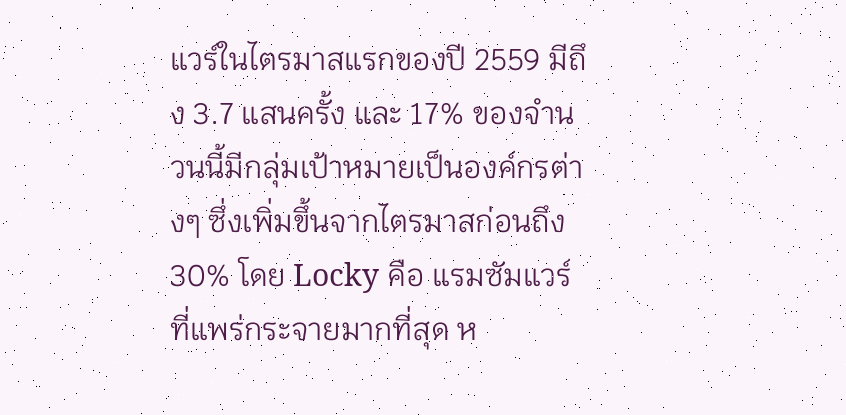แวร์ในไตรมาสแรกของปี 2559 มีถึง 3.7 แสนครั้ง และ 17% ของจำนวนนี้มีกลุ่มเป้าหมายเป็นองค์กรต่างๆ ซึ่งเพิ่มขึ้นจากไตรมาสก่อนถึง 30% โดย Locky คือ แรมซัมแวร์ที่แพร่กระจายมากที่สุด ห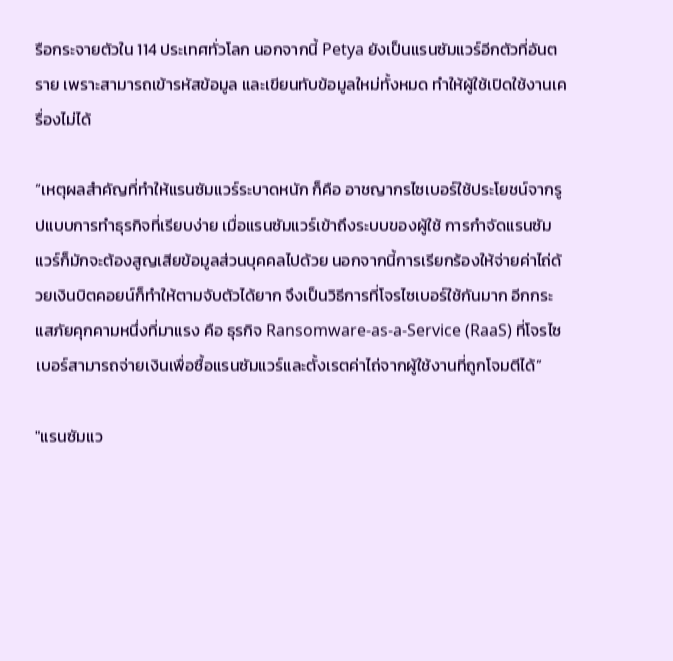รือกระจายตัวใน 114 ประเทศทั่วโลก นอกจากนี้ Petya ยังเป็นแรนซัมแวร์อีกตัวที่อันตราย เพราะสามารถเข้ารหัสข้อมูล และเขียนทับข้อมูลใหม่ทั้งหมด ทำให้ผู้ใช้เปิดใช้งานเครื่องไม่ได้

“เหตุผลสำคัญที่ทำให้แรนซัมแวร์ระบาดหนัก ก็คือ อาชญากรไซเบอร์ใช้ประโยชน์จากรูปแบบการทำธุรกิจที่เรียบง่าย เมื่อแรนซัมแวร์เข้าถึงระบบของผู้ใช้ การกำจัดแรนซัมแวร์ก็มักจะต้องสูญเสียข้อมูลส่วนบุคคลไปด้วย นอกจากนี้การเรียกร้องให้จ่ายค่าไถ่ด้วยเงินบิตคอยน์ก็ทำให้ตามจับตัวได้ยาก จึงเป็นวิธีการที่โจรไซเบอร์ใช้กันมาก อีกกระแสภัยคุกคามหนึ่งที่มาแรง คือ ธุรกิจ Ransomware-as-a-Service (RaaS) ที่โจรไซเบอร์สามารถจ่ายเงินเพื่อซื้อแรนซัมแวร์และตั้งเรตค่าไถ่จากผู้ใช้งานที่ถูกโจมตีได้”

"แรนซัมแว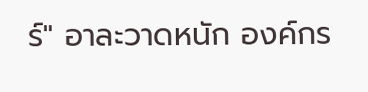ร์" อาละวาดหนัก องค์กร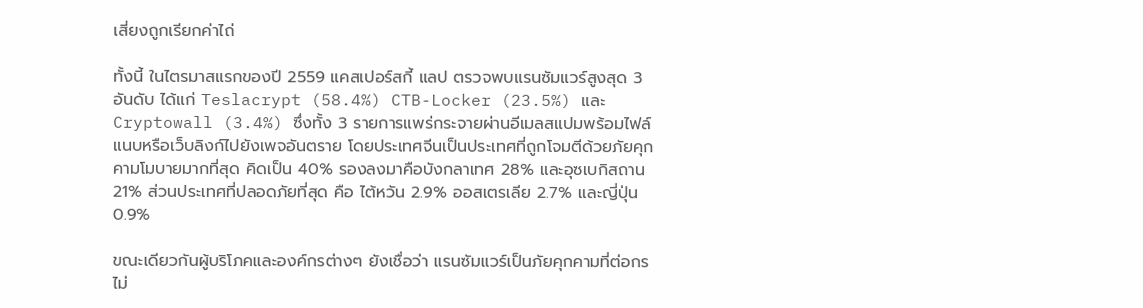เสี่ยงถูกเรียกค่าไถ่

ทั้งนี้ ในไตรมาสแรกของปี 2559 แคสเปอร์สกี้ แลป ตรวจพบแรนซัมแวร์สูงสุด 3 อันดับ ได้แก่ Teslacrypt (58.4%) CTB-Locker (23.5%) และ Cryptowall (3.4%) ซึ่งทั้ง 3 รายการแพร่กระจายผ่านอีเมลสแปมพร้อมไฟล์แนบหรือเว็บลิงก์ไปยังเพจอันตราย โดยประเทศจีนเป็นประเทศที่ถูกโจมตีด้วยภัยคุกคามโมบายมากที่สุด คิดเป็น 40% รองลงมาคือบังกลาเทศ 28% และอุซเบกิสถาน 21% ส่วนประเทศที่ปลอดภัยที่สุด คือ ไต้หวัน 2.9% ออสเตรเลีย 2.7% และญี่ปุ่น 0.9%

ขณะเดียวกันผู้บริโภคและองค์กรต่างๆ ยังเชื่อว่า แรนซัมแวร์เป็นภัยคุกคามที่ต่อกรไม่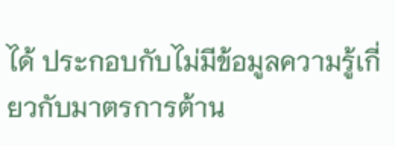ได้ ประกอบกับไม่มีข้อมูลความรู้เกี่ยวกับมาตรการต้าน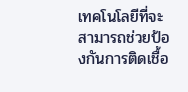เทคโนโลยีที่จะสามารถช่วยป้องกันการติดเชื้อ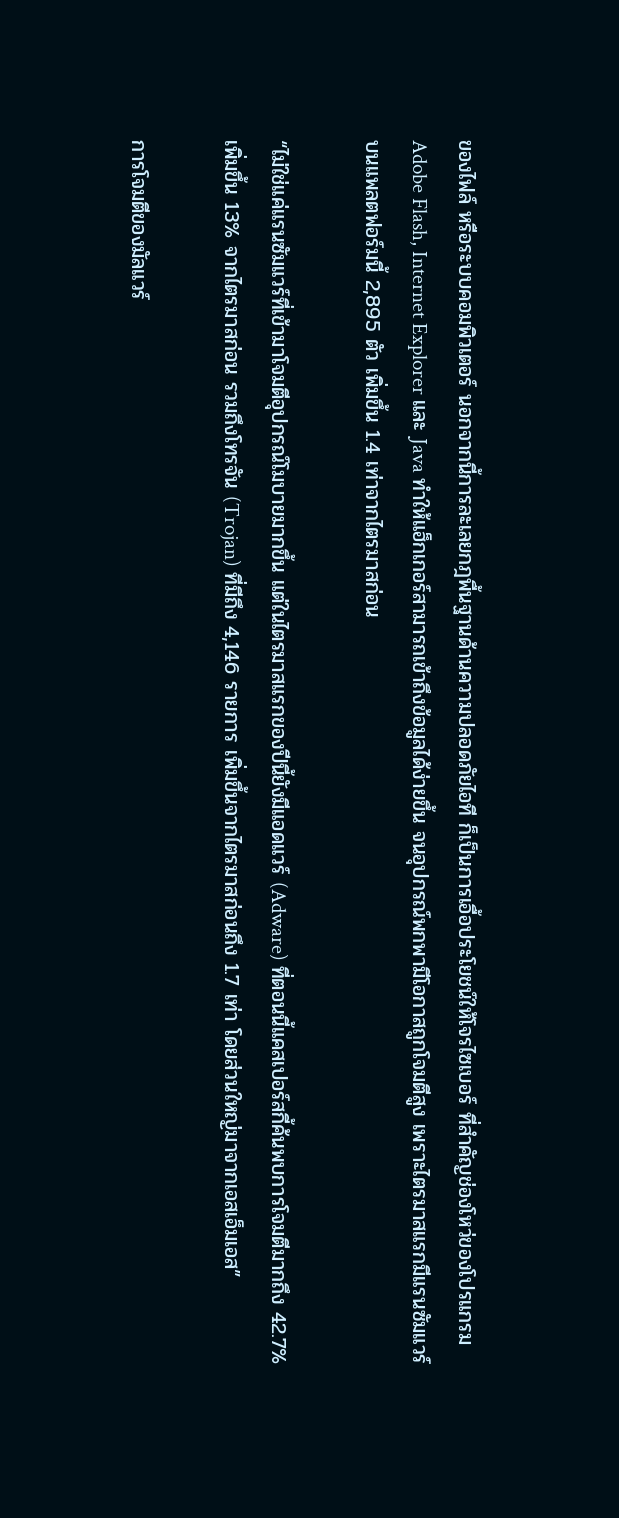ของไฟล์ หรือระบบคอมพิวเตอร์ นอกจากนี้การละเลยกฎพื้นฐานด้านความปลอดภัยไอที ก็เป็นการเอื้อประโยชน์ให้โจรไซเบอร์ ที่สำคัญช่องโหว่ของโปรแกรม Adobe Flash, Internet Explorer และ Java ทำให้แฮ็กเกอร์สามารถเข้าถึงข้อมูลได้ง่ายขึ้น จนอุปกรณ์พกพามีโอกาสถูกโจมตีสูง เพราะไตรมาสแรกมีแรนซัมแวร์บนแพลตฟอร์มนี้ 2,895 ตัว เพิ่มขึ้น 1.4 เท่าจากไตรมาสก่อน

“ไม่ใช่แค่แรนซัมแวร์ที่เข้ามาโจมตีอุปกรณ์โมบายมากขึ้น แต่ในไตรมาสแรกของปีนี้ยังมีแอดแวร์ (Adware) ที่ตอนนี้แคสเปอร์สกี้ค้นพบการโจมตีมากถึง 42.7% เพิ่มขึ้น 13% จากไตรมาสก่อน รวมถึงโทรจัน (Trojan) ที่มีถึง 4,146 รายการ เพิ่มขึ้นจากไตรมาสก่อนถึง 1.7 เท่า โดยส่วนใหญ่มาจากเอสเอ็มเอส”

การโจมตีของมัลแวร์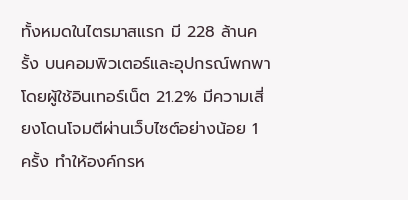ทั้งหมดในไตรมาสแรก มี 228 ล้านครั้ง บนคอมพิวเตอร์และอุปกรณ์พกพา โดยผู้ใช้อินเทอร์เน็ต 21.2% มีความเสี่ยงโดนโจมตีผ่านเว็บไซต์อย่างน้อย 1 ครั้ง ทำให้องค์กรห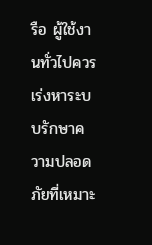รือ ผู้ใช้งานทั่วไปควรเร่งหาระบบรักษาความปลอดภัยที่เหมาะ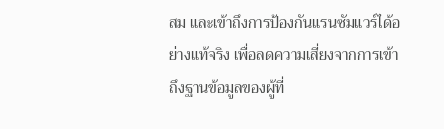สม และเข้าถึงการป้องกันแรนซัมแวร์ได้อย่างแท้จริง เพื่อลดความเสี่ยงจากการเข้าถึงฐานข้อมูลของผู้ที่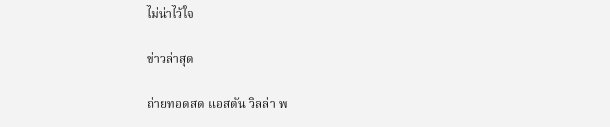ไม่น่าไว้ใจ

ข่าวล่าสุด

ถ่ายทอดสด แอสตัน วิลล่า พ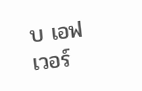บ เอฟเวอร์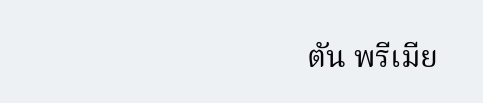ตัน พรีเมีย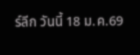ร์ลีก วันนี้ 18 ม.ค.69